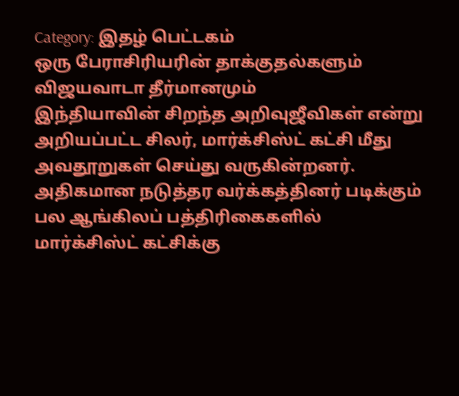Category: இதழ் பெட்டகம்
ஒரு பேராசிரியரின் தாக்குதல்களும் விஜயவாடா தீர்மானமும்
இந்தியாவின் சிறந்த அறிவுஜீவிகள் என்று அறியப்பட்ட சிலர், மார்க்சிஸ்ட் கட்சி மீது அவதூறுகள் செய்து வருகின்றனர். அதிகமான நடுத்தர வர்க்கத்தினர் படிக்கும் பல ஆங்கிலப் பத்திரிகைகளில் மார்க்சிஸ்ட் கட்சிக்கு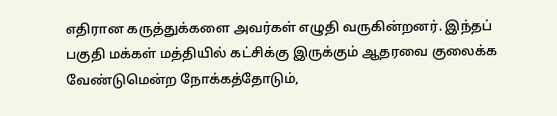எதிரான கருத்துக்களை அவர்கள் எழுதி வருகின்றனர். இந்தப் பகுதி மக்கள் மத்தியில் கட்சிக்கு இருக்கும் ஆதரவை குலைக்க வேண்டுமென்ற நோக்கத்தோடும்,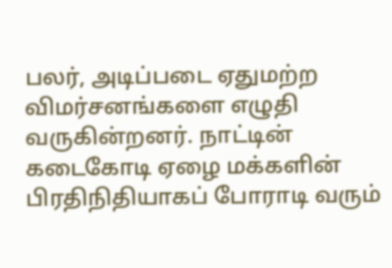பலர், அடிப்படை ஏதுமற்ற விமர்சனங்களை எழுதி வருகின்றனர். நாட்டின் கடைகோடி ஏழை மக்களின் பிரதிநிதியாகப் போராடி வரும்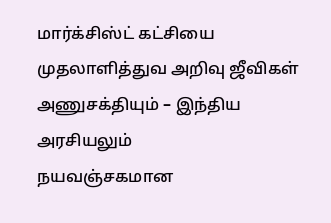மார்க்சிஸ்ட் கட்சியை முதலாளித்துவ அறிவு ஜீவிகள்
அணுசக்தியும் – இந்திய அரசியலும்
நயவஞ்சகமான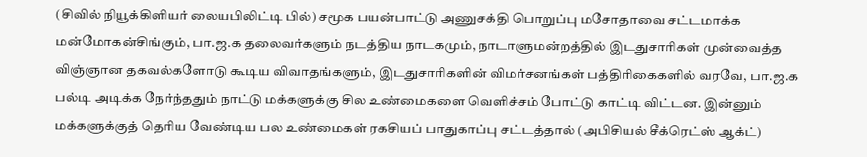(சிவில் நியூக்கிளியர் லையபிலிட்டி பில்) சமூக பயன்பாட்டு அணுசக்தி பொறுப்பு மசோதாவை சட்டமாக்க மன்மோகன்சிங்கும், பா.ஜ.க தலைவர்களும் நடத்திய நாடகமும், நாடாளுமன்றத்தில் இடதுசாரிகள் முன்வைத்த விஞ்ஞான தகவல்களோடு கூடிய விவாதங்களும், இடதுசாரிகளின் விமர்சனங்கள் பத்திரிகைகளில் வரவே, பா.ஜ.க பல்டி அடிக்க நேர்ந்ததும் நாட்டு மக்களுக்கு சில உண்மைகளை வெளிச்சம் போட்டு காட்டி விட்டன. இன்னும் மக்களுக்குத் தெரிய வேண்டிய பல உண்மைகள் ரகசியப் பாதுகாப்பு சட்டத்தால் (அபிசியல் சீக்ரெட்ஸ் ஆக்ட்)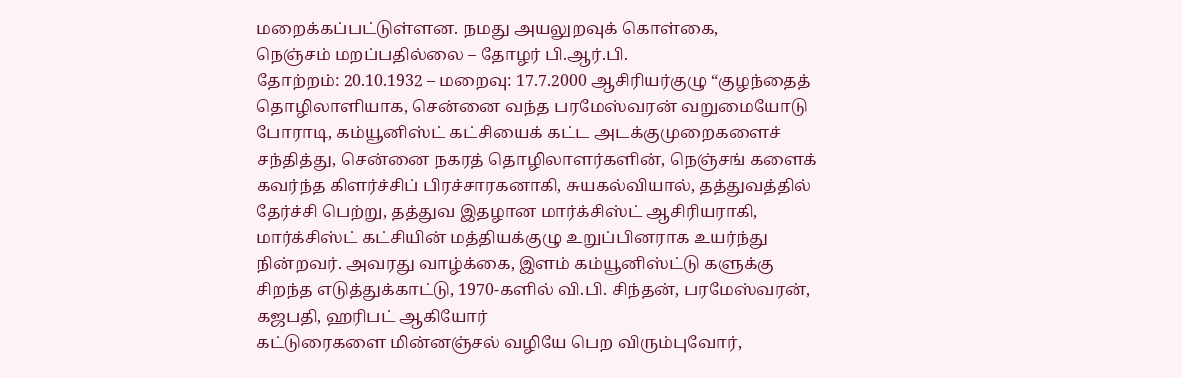மறைக்கப்பட்டுள்ளன. நமது அயலுறவுக் கொள்கை,
நெஞ்சம் மறப்பதில்லை – தோழர் பி.ஆர்.பி.
தோற்றம்: 20.10.1932 – மறைவு: 17.7.2000 ஆசிரியர்குழு “குழந்தைத் தொழிலாளியாக, சென்னை வந்த பரமேஸ்வரன் வறுமையோடு போராடி, கம்யூனிஸ்ட் கட்சியைக் கட்ட அடக்குமுறைகளைச் சந்தித்து, சென்னை நகரத் தொழிலாளர்களின், நெஞ்சங் களைக் கவர்ந்த கிளர்ச்சிப் பிரச்சாரகனாகி, சுயகல்வியால், தத்துவத்தில் தேர்ச்சி பெற்று, தத்துவ இதழான மார்க்சிஸ்ட் ஆசிரியராகி, மார்க்சிஸ்ட் கட்சியின் மத்தியக்குழு உறுப்பினராக உயர்ந்து நின்றவர். அவரது வாழ்க்கை, இளம் கம்யூனிஸ்ட்டு களுக்கு சிறந்த எடுத்துக்காட்டு, 1970-களில் வி.பி. சிந்தன், பரமேஸ்வரன், கஜபதி, ஹரிபட் ஆகியோர்
கட்டுரைகளை மின்னஞ்சல் வழியே பெற விரும்புவோர்,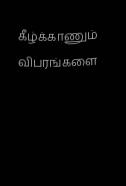கீழ்க்காணும் விபரங்களை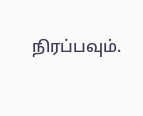நிரப்பவும்.